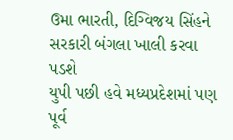ઉમા ભારતી, દિગ્વિજય સિંહને સરકારી બંગલા ખાલી કરવા પડશે
યુપી પછી હવે મધ્યપ્રદેશમાં પણ પૂર્વ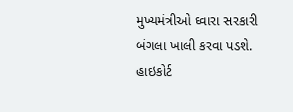મુખ્યમંત્રીઓ ઘ્વારા સરકારી બંગલા ખાલી કરવા પડશે. હાઇકોર્ટ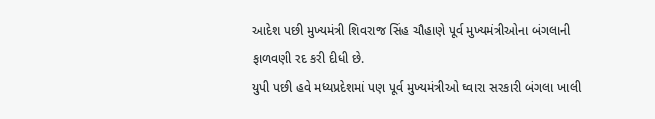આદેશ પછી મુખ્યમંત્રી શિવરાજ સિંહ ચૌહાણે પૂર્વ મુખ્યમંત્રીઓના બંગલાની ફાળવણી રદ કરી દીધી છે.
યુપી પછી હવે મધ્યપ્રદેશમાં પણ પૂર્વ મુખ્યમંત્રીઓ ઘ્વારા સરકારી બંગલા ખાલી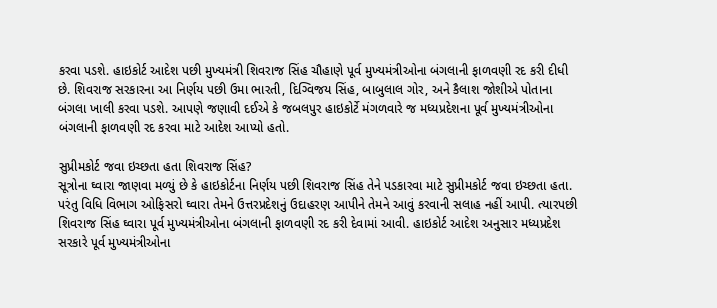કરવા પડશે. હાઇકોર્ટ આદેશ પછી મુખ્યમંત્રી શિવરાજ સિંહ ચૌહાણે પૂર્વ મુખ્યમંત્રીઓના બંગલાની ફાળવણી રદ કરી દીધી છે. શિવરાજ સરકારના આ નિર્ણય પછી ઉમા ભારતી, દિગ્વિજય સિંહ, બાબુલાલ ગોર, અને કૈલાશ જોશીએ પોતાના બંગલા ખાલી કરવા પડશે. આપણે જણાવી દઈએ કે જબલપુર હાઇકોર્ટે મંગળવારે જ મધ્યપ્રદેશના પૂર્વ મુખ્યમંત્રીઓના બંગલાની ફાળવણી રદ કરવા માટે આદેશ આપ્યો હતો.

સુપ્રીમકોર્ટ જવા ઇચ્છતા હતા શિવરાજ સિંહ?
સૂત્રોના ઘ્વારા જાણવા મળ્યું છે કે હાઇકોર્ટના નિર્ણય પછી શિવરાજ સિંહ તેને પડકારવા માટે સુપ્રીમકોર્ટ જવા ઇચ્છતા હતા. પરંતુ વિધિ વિભાગ ઓફિસરો ઘ્વારા તેમને ઉત્તરપ્રદેશનું ઉદાહરણ આપીને તેમને આવું કરવાની સલાહ નહીં આપી. ત્યારપછી શિવરાજ સિંહ ઘ્વારા પૂર્વ મુખ્યમંત્રીઓના બંગલાની ફાળવણી રદ કરી દેવામાં આવી. હાઇકોર્ટ આદેશ અનુસાર મધ્યપ્રદેશ સરકારે પૂર્વ મુખ્યમંત્રીઓના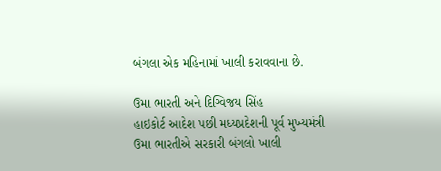બંગલા એક મહિનામાં ખાલી કરાવવાના છે.

ઉમા ભારતી અને દિગ્વિજય સિંહ
હાઇકોર્ટ આદેશ પછી મધ્યપ્રદેશની પૂર્વ મુખ્યમંત્રી ઉમા ભારતીએ સરકારી બંગલો ખાલી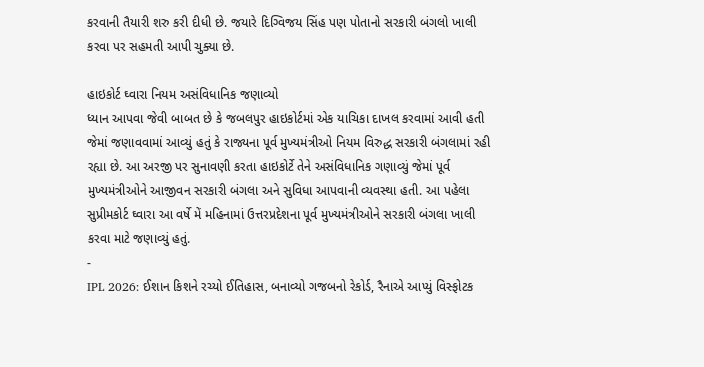કરવાની તૈયારી શરુ કરી દીધી છે. જયારે દિગ્વિજય સિંહ પણ પોતાનો સરકારી બંગલો ખાલી કરવા પર સહમતી આપી ચુક્યા છે.

હાઇકોર્ટ ઘ્વારા નિયમ અસંવિધાનિક જણાવ્યો
ધ્યાન આપવા જેવી બાબત છે કે જબલપુર હાઇકોર્ટમાં એક યાચિકા દાખલ કરવામાં આવી હતી જેમાં જણાવવામાં આવ્યું હતું કે રાજ્યના પૂર્વ મુખ્યમંત્રીઓ નિયમ વિરુદ્ધ સરકારી બંગલામાં રહી રહ્યા છે. આ અરજી પર સુનાવણી કરતા હાઇકોર્ટે તેને અસંવિધાનિક ગણાવ્યું જેમાં પૂર્વ મુખ્યમંત્રીઓને આજીવન સરકારી બંગલા અને સુવિધા આપવાની વ્યવસ્થા હતી. આ પહેલા સુપ્રીમકોર્ટ ઘ્વારા આ વર્ષે મેં મહિનામાં ઉત્તરપ્રદેશના પૂર્વ મુખ્યમંત્રીઓને સરકારી બંગલા ખાલી કરવા માટે જણાવ્યું હતું.
-
IPL 2026: ઈશાન કિશને રચ્યો ઈતિહાસ, બનાવ્યો ગજબનો રેકોર્ડ, રૈનાએ આપ્યું વિસ્ફોટક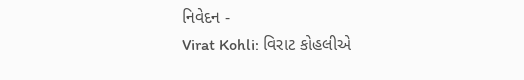નિવેદન -
Virat Kohli: વિરાટ કોહલીએ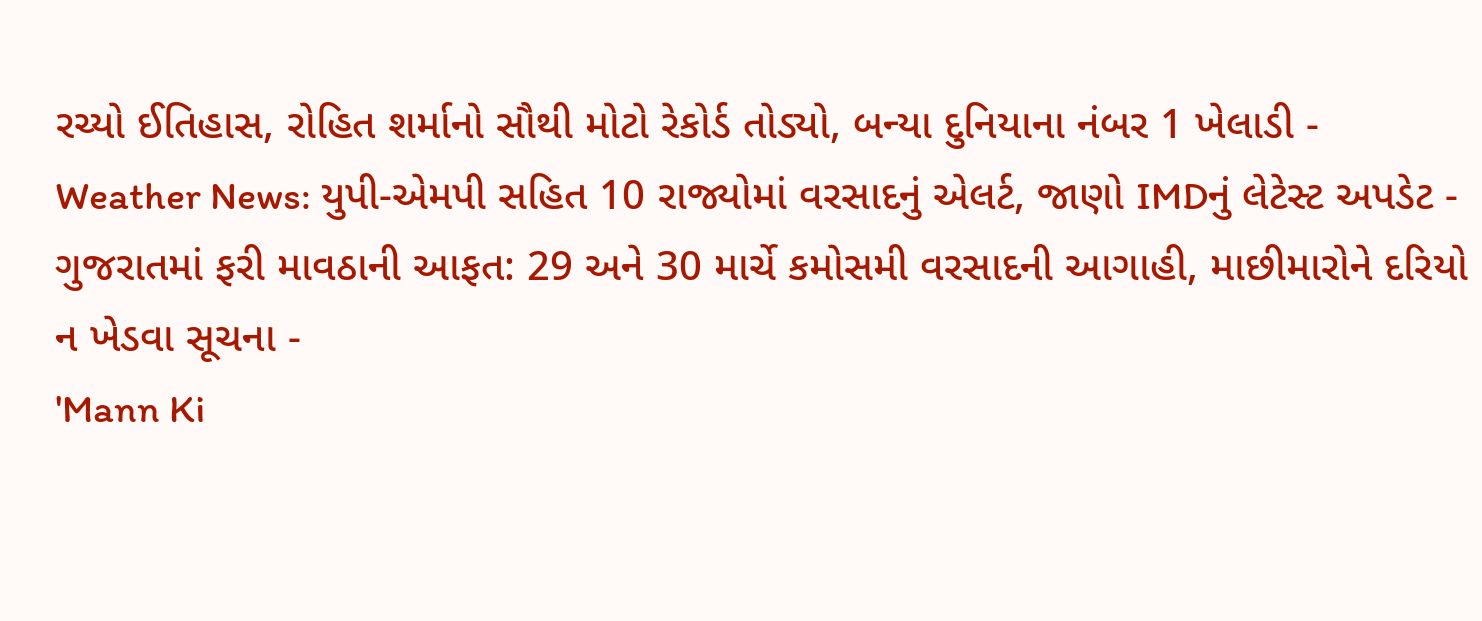રચ્યો ઈતિહાસ, રોહિત શર્માનો સૌથી મોટો રેકોર્ડ તોડ્યો, બન્યા દુનિયાના નંબર 1 ખેલાડી -
Weather News: યુપી-એમપી સહિત 10 રાજ્યોમાં વરસાદનું એલર્ટ, જાણો IMDનું લેટેસ્ટ અપડેટ -
ગુજરાતમાં ફરી માવઠાની આફત: 29 અને 30 માર્ચે કમોસમી વરસાદની આગાહી, માછીમારોને દરિયો ન ખેડવા સૂચના -
'Mann Ki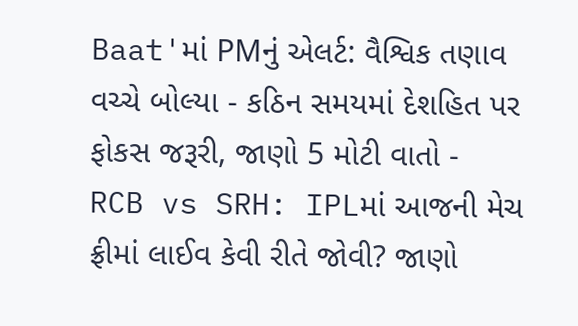Baat'માં PMનું એલર્ટ: વૈશ્વિક તણાવ વચ્ચે બોલ્યા - કઠિન સમયમાં દેશહિત પર ફોકસ જરૂરી, જાણો 5 મોટી વાતો -
RCB vs SRH: IPLમાં આજની મેચ ફ્રીમાં લાઈવ કેવી રીતે જોવી? જાણો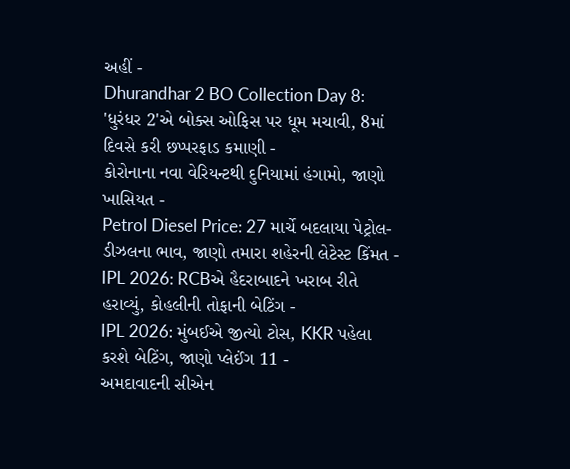અહીં -
Dhurandhar 2 BO Collection Day 8: 'ધુરંધર 2'એ બોક્સ ઓફિસ પર ધૂમ મચાવી, 8માં દિવસે કરી છપ્પરફાડ કમાણી -
કોરોનાના નવા વેરિયન્ટથી દુનિયામાં હંગામો, જાણો ખાસિયત -
Petrol Diesel Price: 27 માર્ચે બદલાયા પેટ્રોલ-ડીઝલના ભાવ, જાણો તમારા શહેરની લેટેસ્ટ કિંમત -
IPL 2026: RCBએ હૈદરાબાદને ખરાબ રીતે હરાવ્યું, કોહલીની તોફાની બેટિંગ -
IPL 2026: મુંબઈએ જીત્યો ટોસ, KKR પહેલા કરશે બેટિંગ, જાણો પ્લેઈંગ 11 -
અમદાવાદની સીએન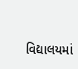વિદ્યાલયમાં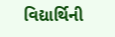વિદ્યાર્થિની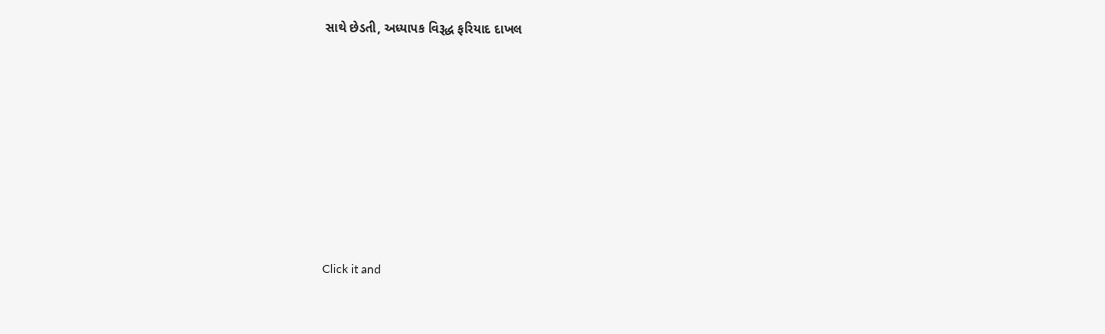સાથે છેડતી, અધ્યાપક વિરૂદ્ધ ફરિયાદ દાખલ









Click it and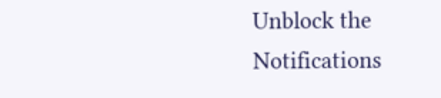Unblock the Notifications